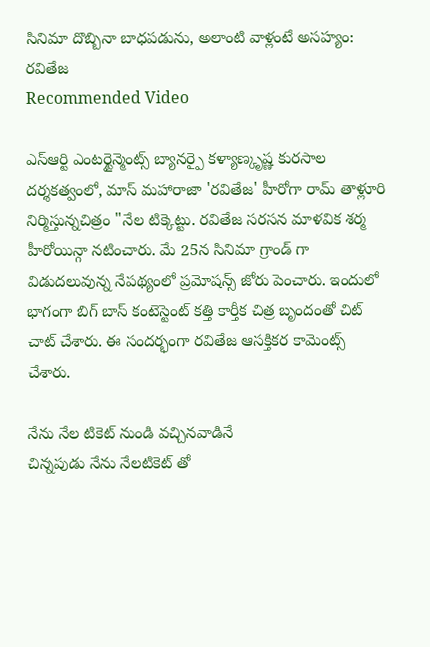సినిమా దొబ్బినా బాధపడును, అలాంటి వాళ్లంటే అసహ్యం: రవితేజ
Recommended Video

ఎస్ఆర్టి ఎంటర్టైన్మెంట్స్ బ్యానర్పై కళ్యాణ్కృష్ణ కురసాల దర్శకత్వంలో, మాస్ మహారాజా 'రవితేజ' హీరోగా రామ్ తాళ్లూరి నిర్మిస్తున్నచిత్రం "నేల టిక్కెట్టు. రవితేజ సరసన మాళవిక శర్మ హీరోయిన్గా నటించారు. మే 25న సినిమా గ్రాండ్ గా విడుదలువున్న నేపథ్యంలో ప్రమోషన్స్ జోరు పెంచారు. ఇందులో భాగంగా బిగ్ బాస్ కంటెస్టెంట్ కత్తి కార్తీక చిత్ర బృందంతో చిట్ చాట్ చేశారు. ఈ సందర్భంగా రవితేజ ఆసక్తికర కామెంట్స్ చేశారు.

నేను నేల టికెట్ నుండి వచ్చినవాడినే
చిన్నపుడు నేను నేలటికెట్ తో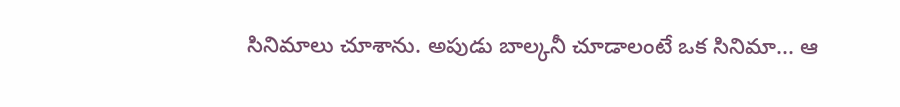సినిమాలు చూశాను. అపుడు బాల్కనీ చూడాలంటే ఒక సినిమా... ఆ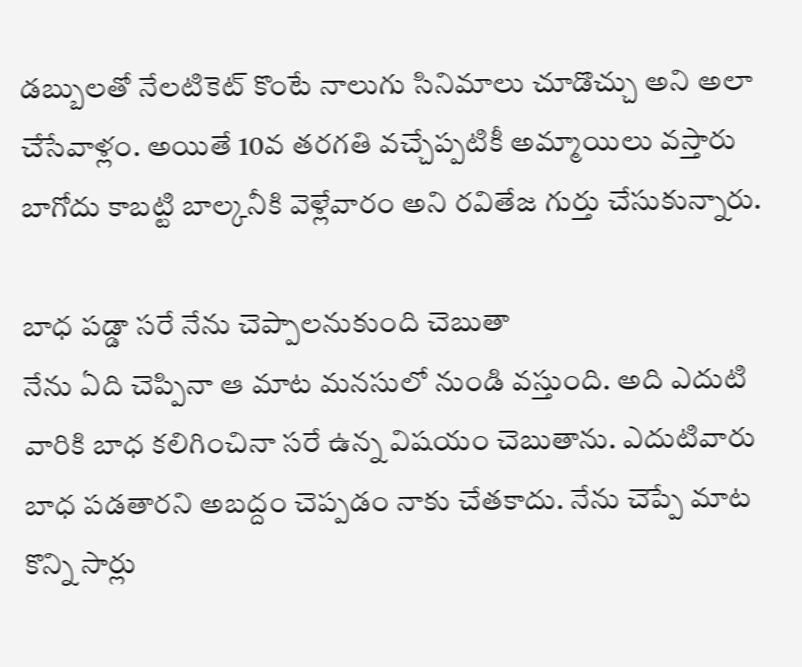డబ్బులతో నేలటికెట్ కొంటే నాలుగు సినిమాలు చూడొచ్చు అని అలా చేసేవాళ్లం. అయితే 10వ తరగతి వచ్చేప్పటికీ అమ్మాయిలు వస్తారు బాగోదు కాబట్టి బాల్కనీకి వెళ్లేవారం అని రవితేజ గుర్తు చేసుకున్నారు.

బాధ పడ్డా సరే నేను చెప్పాలనుకుంది చెబుతా
నేను ఏది చెప్పినా ఆ మాట మనసులో నుండి వస్తుంది. అది ఎదుటి వారికి బాధ కలిగించినా సరే ఉన్న విషయం చెబుతాను. ఎదుటివారు బాధ పడతారని అబద్దం చెప్పడం నాకు చేతకాదు. నేను చెప్పే మాట కొన్ని సార్లు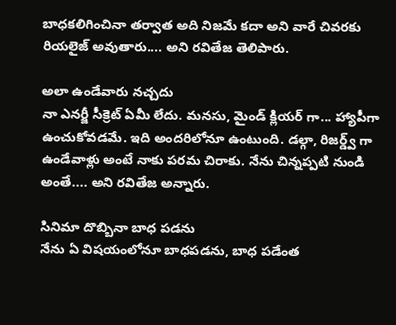బాధకలిగించినా తర్వాత అది నిజమే కదా అని వారే చివరకు రియలైజ్ అవుతారు.... అని రవితేజ తెలిపారు.

అలా ఉండేవారు నచ్చదు
నా ఎనర్జీ సీక్రెట్ ఏమీ లేదు. మనసు, మైండ్ క్లియర్ గా... హ్యాపీగా ఉంచుకోవడమే. ఇది అందరిలోనూ ఉంటుంది. డల్గా, రిజర్డ్వ్ గా ఉండేవాళ్లు అంటే నాకు పరమ చిరాకు. నేను చిన్నప్పటి నుండి అంతే.... అని రవితేజ అన్నారు.

సినిమా దొబ్బినా బాధ పడను
నేను ఏ విషయంలోనూ బాధపడను, బాధ పడేంత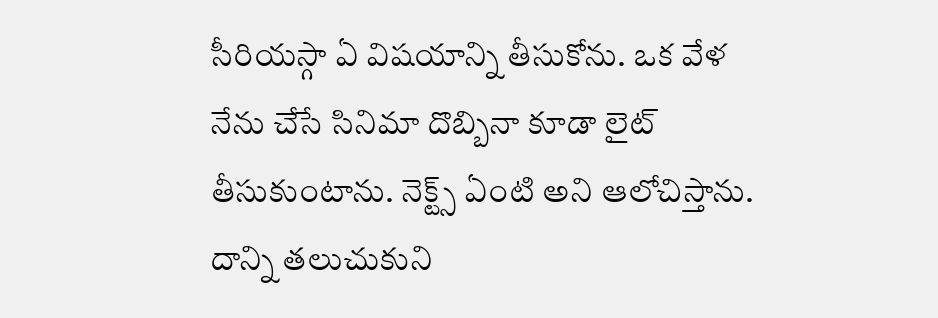సీరియస్గా ఏ విషయాన్ని తీసుకోను. ఒక వేళ నేను చేసే సినిమా దొబ్బినా కూడా లైట్ తీసుకుంటాను. నెక్ట్స్ ఏంటి అని ఆలోచిస్తాను. దాన్ని తలుచుకుని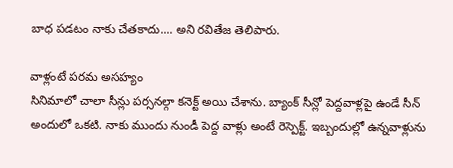బాధ పడటం నాకు చేతకాదు.... అని రవితేజ తెలిపారు.

వాళ్లంటే పరమ అసహ్యం
సినిమాలో చాలా సీన్లు పర్సనల్గా కనెక్ట్ అయి చేశాను. బ్యాంక్ సీన్లో పెద్దవాళ్లపై ఉండే సీన్ అందులో ఒకటి. నాకు ముందు నుండీ పెద్ద వాళ్లు అంటే రెస్పెక్ట్. ఇబ్బందుల్లో ఉన్నవాళ్లును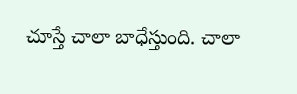చూస్తే చాలా బాధేస్తుంది. చాలా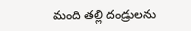మంది తల్లి దండ్రులను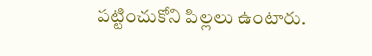పట్టించుకోని పిల్లలు ఉంటారు.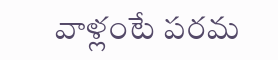వాళ్లంటే పరమ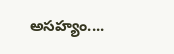అసహ్యం....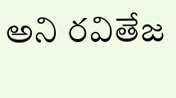అని రవితేజ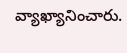వ్యాఖ్యానించారు.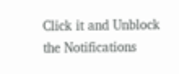Click it and Unblock the Notifications